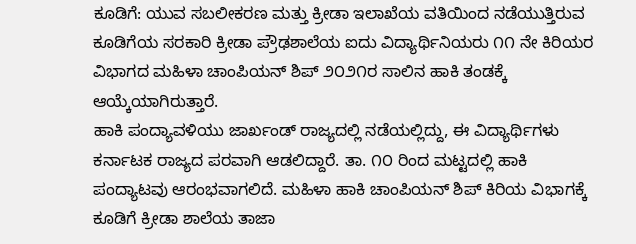ಕೂಡಿಗೆ: ಯುವ ಸಬಲೀಕರಣ ಮತ್ತು ಕ್ರೀಡಾ ಇಲಾಖೆಯ ವತಿಯಿಂದ ನಡೆಯುತ್ತಿರುವ ಕೂಡಿಗೆಯ ಸರಕಾರಿ ಕ್ರೀಡಾ ಪ್ರೌಢಶಾಲೆಯ ಐದು ವಿದ್ಯಾರ್ಥಿನಿಯರು ೧೧ ನೇ ಕಿರಿಯರ ವಿಭಾಗದ ಮಹಿಳಾ ಚಾಂಪಿಯನ್ ಶಿಪ್ ೨೦೨೧ರ ಸಾಲಿನ ಹಾಕಿ ತಂಡಕ್ಕೆ ಆಯ್ಕೆಯಾಗಿರುತ್ತಾರೆ.
ಹಾಕಿ ಪಂದ್ಯಾವಳಿಯು ಜಾರ್ಖಂಡ್ ರಾಜ್ಯದಲ್ಲಿ ನಡೆಯಲ್ಲಿದ್ದು, ಈ ವಿದ್ಯಾರ್ಥಿಗಳು ಕರ್ನಾಟಕ ರಾಜ್ಯದ ಪರವಾಗಿ ಆಡಲಿದ್ದಾರೆ. ತಾ. ೧೦ ರಿಂದ ಮಟ್ಟದಲ್ಲಿ ಹಾಕಿ ಪಂದ್ಯಾಟವು ಆರಂಭವಾಗಲಿದೆ. ಮಹಿಳಾ ಹಾಕಿ ಚಾಂಪಿಯನ್ ಶಿಪ್ ಕಿರಿಯ ವಿಭಾಗಕ್ಕೆ ಕೂಡಿಗೆ ಕ್ರೀಡಾ ಶಾಲೆಯ ತಾಜಾ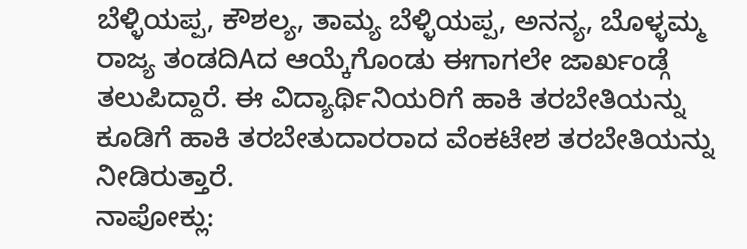ಬೆಳ್ಳಿಯಪ್ಪ, ಕೌಶಲ್ಯ, ತಾಮ್ಯ ಬೆಳ್ಳಿಯಪ್ಪ, ಅನನ್ಯ, ಬೊಳ್ಳಮ್ಮ ರಾಜ್ಯ ತಂಡದಿAದ ಆಯ್ಕೆಗೊಂಡು ಈಗಾಗಲೇ ಜಾರ್ಖಂಡ್ಗೆ ತಲುಪಿದ್ದಾರೆ. ಈ ವಿದ್ಯಾರ್ಥಿನಿಯರಿಗೆ ಹಾಕಿ ತರಬೇತಿಯನ್ನು ಕೂಡಿಗೆ ಹಾಕಿ ತರಬೇತುದಾರರಾದ ವೆಂಕಟೇಶ ತರಬೇತಿಯನ್ನು ನೀಡಿರುತ್ತಾರೆ.
ನಾಪೋಕ್ಲು: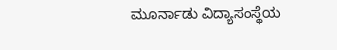ಮೂರ್ನಾಡು ವಿದ್ಯಾಸಂಸ್ಥೆಯ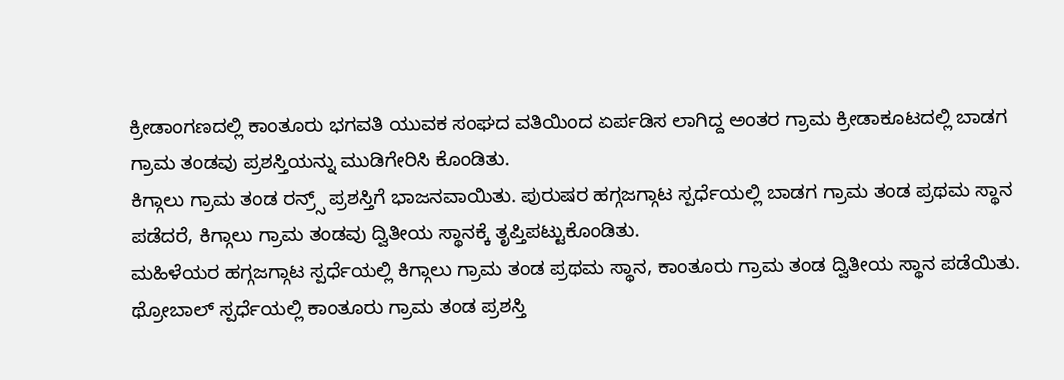ಕ್ರೀಡಾಂಗಣದಲ್ಲಿ ಕಾಂತೂರು ಭಗವತಿ ಯುವಕ ಸಂಘದ ವತಿಯಿಂದ ಏರ್ಪಡಿಸ ಲಾಗಿದ್ದ ಅಂತರ ಗ್ರಾಮ ಕ್ರೀಡಾಕೂಟದಲ್ಲಿ ಬಾಡಗ ಗ್ರಾಮ ತಂಡವು ಪ್ರಶಸ್ತಿಯನ್ನು ಮುಡಿಗೇರಿಸಿ ಕೊಂಡಿತು.
ಕಿಗ್ಗಾಲು ಗ್ರಾಮ ತಂಡ ರನ್ರ್ಸ್ ಪ್ರಶಸ್ತಿಗೆ ಭಾಜನವಾಯಿತು. ಪುರುಷರ ಹಗ್ಗಜಗ್ಗಾಟ ಸ್ಪರ್ಧೆಯಲ್ಲಿ ಬಾಡಗ ಗ್ರಾಮ ತಂಡ ಪ್ರಥಮ ಸ್ಥಾನ ಪಡೆದರೆ, ಕಿಗ್ಗಾಲು ಗ್ರಾಮ ತಂಡವು ದ್ವಿತೀಯ ಸ್ಥಾನಕ್ಕೆ ತೃಪ್ತಿಪಟ್ಟುಕೊಂಡಿತು.
ಮಹಿಳೆಯರ ಹಗ್ಗಜಗ್ಗಾಟ ಸ್ಪರ್ಧೆಯಲ್ಲಿ ಕಿಗ್ಗಾಲು ಗ್ರಾಮ ತಂಡ ಪ್ರಥಮ ಸ್ಥಾನ, ಕಾಂತೂರು ಗ್ರಾಮ ತಂಡ ದ್ವಿತೀಯ ಸ್ಥಾನ ಪಡೆಯಿತು. ಥ್ರೋಬಾಲ್ ಸ್ಪರ್ಧೆಯಲ್ಲಿ ಕಾಂತೂರು ಗ್ರಾಮ ತಂಡ ಪ್ರಶಸ್ತಿ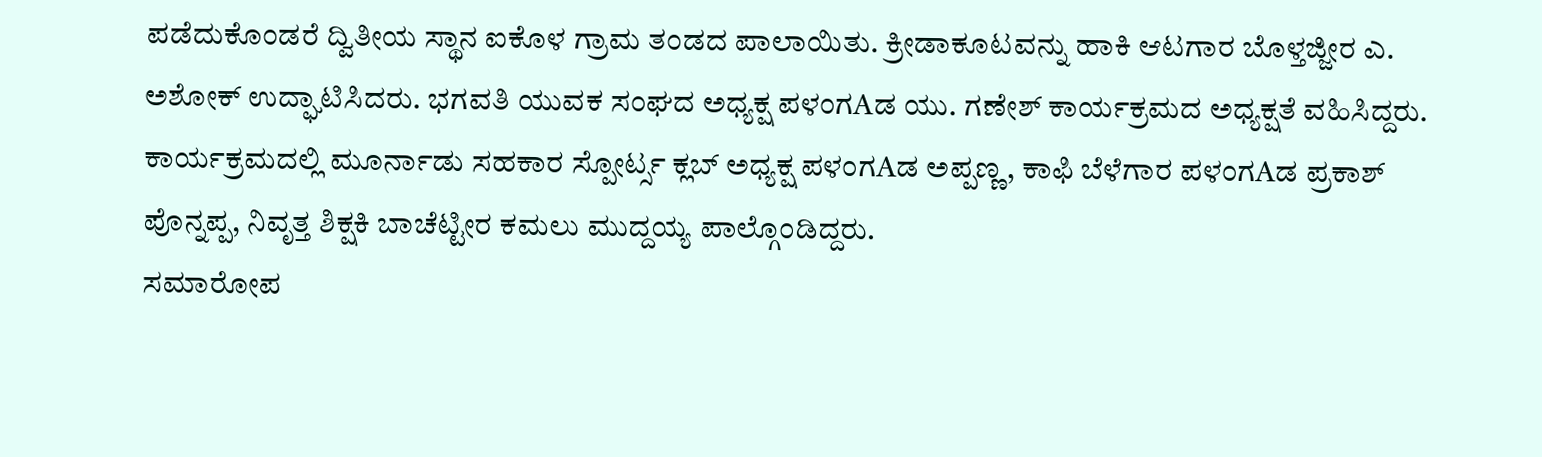ಪಡೆದುಕೊಂಡರೆ ದ್ವಿತೀಯ ಸ್ಥಾನ ಐಕೊಳ ಗ್ರಾಮ ತಂಡದ ಪಾಲಾಯಿತು. ಕ್ರೀಡಾಕೂಟವನ್ನು ಹಾಕಿ ಆಟಗಾರ ಬೊಳ್ತಜ್ಜೀರ ಎ. ಅಶೋಕ್ ಉದ್ಘಾಟಿಸಿದರು. ಭಗವತಿ ಯುವಕ ಸಂಘದ ಅಧ್ಯಕ್ಷ ಪಳಂಗAಡ ಯು. ಗಣೇಶ್ ಕಾರ್ಯಕ್ರಮದ ಅಧ್ಯಕ್ಷತೆ ವಹಿಸಿದ್ದರು. ಕಾರ್ಯಕ್ರಮದಲ್ಲಿ ಮೂರ್ನಾಡು ಸಹಕಾರ ಸ್ಪೋರ್ಟ್ಸ ಕ್ಲಬ್ ಅಧ್ಯಕ್ಷ ಪಳಂಗAಡ ಅಪ್ಪಣ್ಣ, ಕಾಫಿ ಬೆಳೆಗಾರ ಪಳಂಗAಡ ಪ್ರಕಾಶ್ ಪೊನ್ನಪ್ಪ, ನಿವೃತ್ತ ಶಿಕ್ಷಕಿ ಬಾಚೆಟ್ಟೀರ ಕಮಲು ಮುದ್ದಯ್ಯ ಪಾಲ್ಗೊಂಡಿದ್ದರು.
ಸಮಾರೋಪ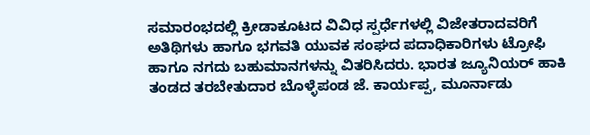ಸಮಾರಂಭದಲ್ಲಿ ಕ್ರೀಡಾಕೂಟದ ವಿವಿಧ ಸ್ಪರ್ಧೆಗಳಲ್ಲಿ ವಿಜೇತರಾದವರಿಗೆ ಅತಿಥಿಗಳು ಹಾಗೂ ಭಗವತಿ ಯುವಕ ಸಂಘದ ಪದಾಧಿಕಾರಿಗಳು ಟ್ರೋಫಿ ಹಾಗೂ ನಗದು ಬಹುಮಾನಗಳನ್ನು ವಿತರಿಸಿದರು. ಭಾರತ ಜ್ಯೂನಿಯರ್ ಹಾಕಿ ತಂಡದ ತರಬೇತುದಾರ ಬೊಳ್ಳೆಪಂಡ ಜೆ. ಕಾರ್ಯಪ್ಪ, ಮೂರ್ನಾಡು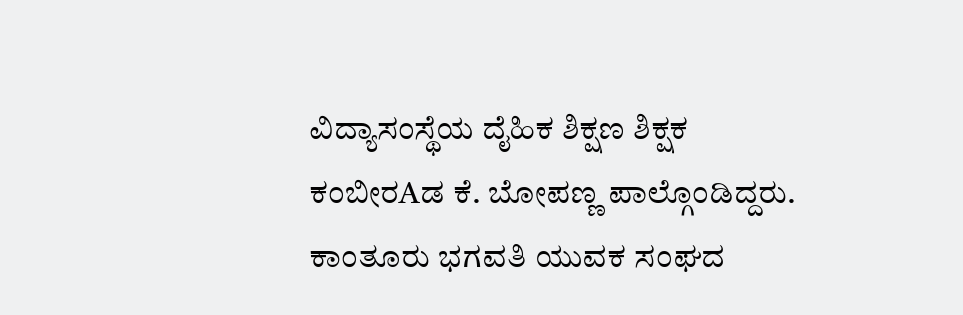ವಿದ್ಯಾಸಂಸ್ಥೆಯ ದೈಹಿಕ ಶಿಕ್ಷಣ ಶಿಕ್ಷಕ ಕಂಬೀರAಡ ಕೆ. ಬೋಪಣ್ಣ ಪಾಲ್ಗೊಂಡಿದ್ದರು. ಕಾಂತೂರು ಭಗವತಿ ಯುವಕ ಸಂಘದ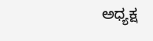ಅಧ್ಯಕ್ಷ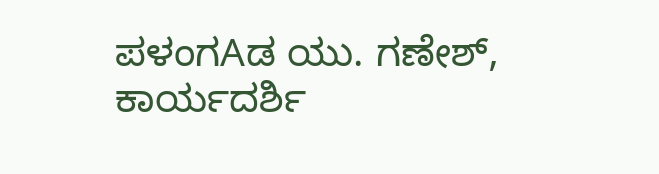ಪಳಂಗAಡ ಯು. ಗಣೇಶ್, ಕಾರ್ಯದರ್ಶಿ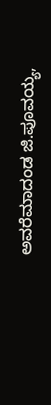ಅವರೆಮಾದಂಡ ಜಿ.ಪೂವಯ್ಯ,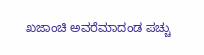ಖಜಾಂಚಿ ಅವರೆಮಾದಂಡ ಪಚ್ಚು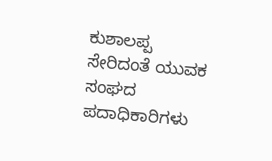ಕುಶಾಲಪ್ಪ ಸೇರಿದಂತೆ ಯುವಕ ಸಂಘದ ಪದಾಧಿಕಾರಿಗಳು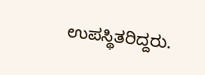ಉಪಸ್ಥಿತರಿದ್ದರು.